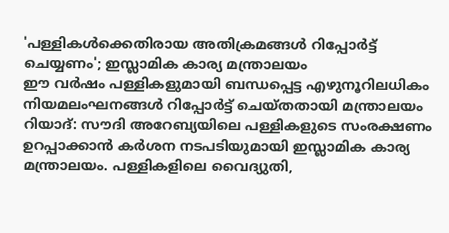'പള്ളികൾക്കെതിരായ അതിക്രമങ്ങൾ റിപ്പോർട്ട് ചെയ്യണം'; ഇസ്ലാമിക കാര്യ മന്ത്രാലയം
ഈ വർഷം പള്ളികളുമായി ബന്ധപ്പെട്ട എഴുനൂറിലധികം നിയമലംഘനങ്ങൾ റിപ്പോർട്ട് ചെയ്തതായി മന്ത്രാലയം
റിയാദ്: സൗദി അറേബ്യയിലെ പള്ളികളുടെ സംരക്ഷണം ഉറപ്പാക്കാൻ കർശന നടപടിയുമായി ഇസ്ലാമിക കാര്യ മന്ത്രാലയം. പള്ളികളിലെ വൈദ്യുതി,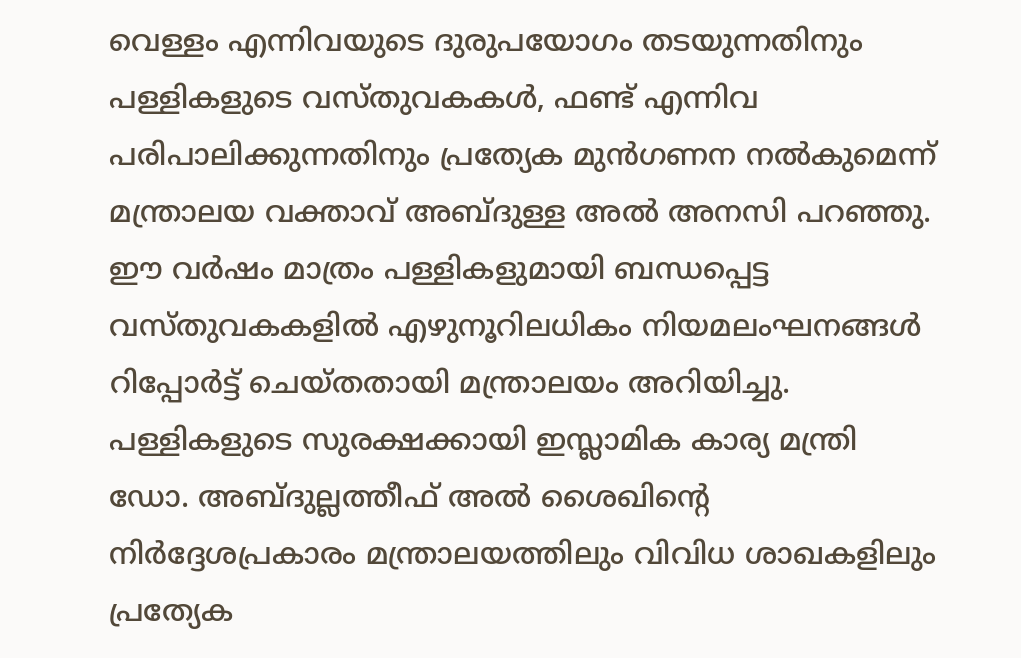വെള്ളം എന്നിവയുടെ ദുരുപയോഗം തടയുന്നതിനും പള്ളികളുടെ വസ്തുവകകൾ, ഫണ്ട് എന്നിവ പരിപാലിക്കുന്നതിനും പ്രത്യേക മുൻഗണന നൽകുമെന്ന് മന്ത്രാലയ വക്താവ് അബ്ദുള്ള അൽ അനസി പറഞ്ഞു.
ഈ വർഷം മാത്രം പള്ളികളുമായി ബന്ധപ്പെട്ട വസ്തുവകകളിൽ എഴുനൂറിലധികം നിയമലംഘനങ്ങൾ റിപ്പോർട്ട് ചെയ്തതായി മന്ത്രാലയം അറിയിച്ചു. പള്ളികളുടെ സുരക്ഷക്കായി ഇസ്ലാമിക കാര്യ മന്ത്രി ഡോ. അബ്ദുല്ലത്തീഫ് അൽ ശൈഖിന്റെ നിർദ്ദേശപ്രകാരം മന്ത്രാലയത്തിലും വിവിധ ശാഖകളിലും പ്രത്യേക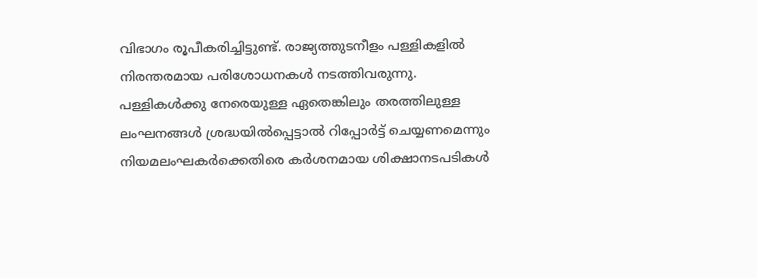വിഭാഗം രൂപീകരിച്ചിട്ടുണ്ട്. രാജ്യത്തുടനീളം പള്ളികളിൽ നിരന്തരമായ പരിശോധനകൾ നടത്തിവരുന്നു.
പള്ളികൾക്കു നേരെയുള്ള ഏതെങ്കിലും തരത്തിലുള്ള ലംഘനങ്ങൾ ശ്രദ്ധയിൽപ്പെട്ടാൽ റിപ്പോർട്ട് ചെയ്യണമെന്നും നിയമലംഘകർക്കെതിരെ കർശനമായ ശിക്ഷാനടപടികൾ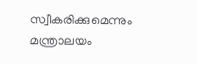സ്വീകരിക്കുമെന്നും മന്ത്രാലയം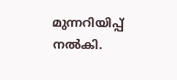മുന്നറിയിപ്പ് നൽകി.